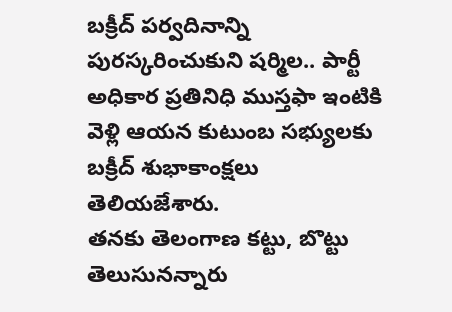బక్రీద్ పర్వదినాన్ని పురస్కరించుకుని షర్మిల.. పార్టీ అధికార ప్రతినిధి ముస్తఫా ఇంటికి వెళ్లి ఆయన కుటుంబ సభ్యులకు బక్రీద్ శుభాకాంక్షలు తెలియజేశారు.
తనకు తెలంగాణ కట్టు, బొట్టు తెలుసునన్నారు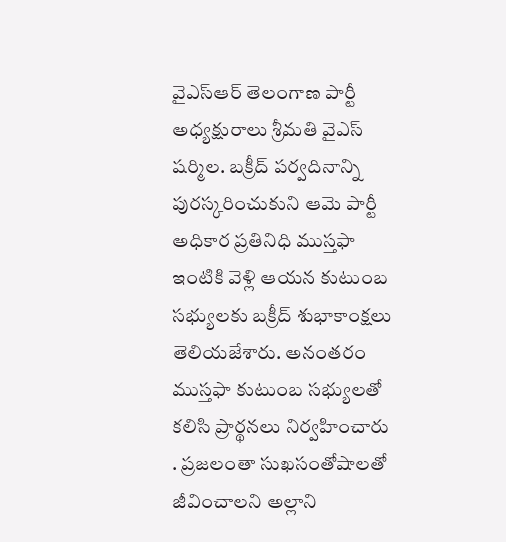వైఎస్ఆర్ తెలంగాణ పార్టీ అధ్యక్షురాలు శ్రీమతి వైఎస్ షర్మిల. బక్రీద్ పర్వదినాన్ని పురస్కరించుకుని ఆమె పార్టీ అధికార ప్రతినిధి ముస్తఫా ఇంటికి వెళ్లి ఆయన కుటుంబ సభ్యులకు బక్రీద్ శుభాకాంక్షలు తెలియజేశారు. అనంతరం ముస్తఫా కుటుంబ సభ్యులతో కలిసి ప్రార్థనలు నిర్వహించారు . ప్రజలంతా సుఖసంతోషాలతో జీవించాలని అల్లాని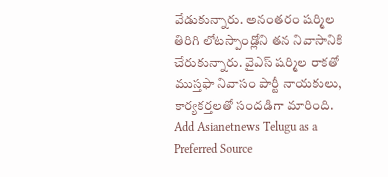వేడుకున్నారు. అనంతరం షర్మిల తిరిగి లోటస్పాండ్లోని తన నివాసానికి చేరుకున్నారు. వైఎస్ షర్మిల రాకతో ముస్తఫా నివాసం పార్టీ నాయకులు, కార్యకర్తలతో సందడిగా మారింది.
Add Asianetnews Telugu as a Preferred Source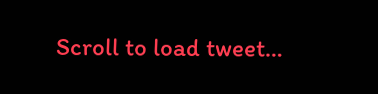Scroll to load tweet…